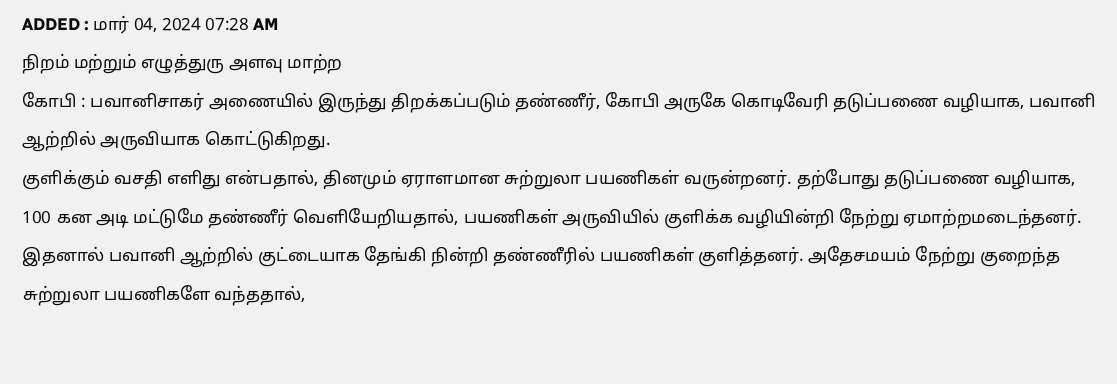ADDED : மார் 04, 2024 07:28 AM
நிறம் மற்றும் எழுத்துரு அளவு மாற்ற
கோபி : பவானிசாகர் அணையில் இருந்து திறக்கப்படும் தண்ணீர், கோபி அருகே கொடிவேரி தடுப்பணை வழியாக, பவானி ஆற்றில் அருவியாக கொட்டுகிறது.
குளிக்கும் வசதி எளிது என்பதால், தினமும் ஏராளமான சுற்றுலா பயணிகள் வருன்றனர். தற்போது தடுப்பணை வழியாக, 100 கன அடி மட்டுமே தண்ணீர் வெளியேறியதால், பயணிகள் அருவியில் குளிக்க வழியின்றி நேற்று ஏமாற்றமடைந்தனர். இதனால் பவானி ஆற்றில் குட்டையாக தேங்கி நின்றி தண்ணீரில் பயணிகள் குளித்தனர். அதேசமயம் நேற்று குறைந்த சுற்றுலா பயணிகளே வந்ததால்,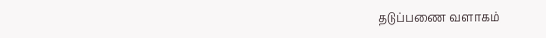தடுப்பணை வளாகம்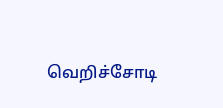வெறிச்சோடி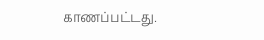காணப்பட்டது.